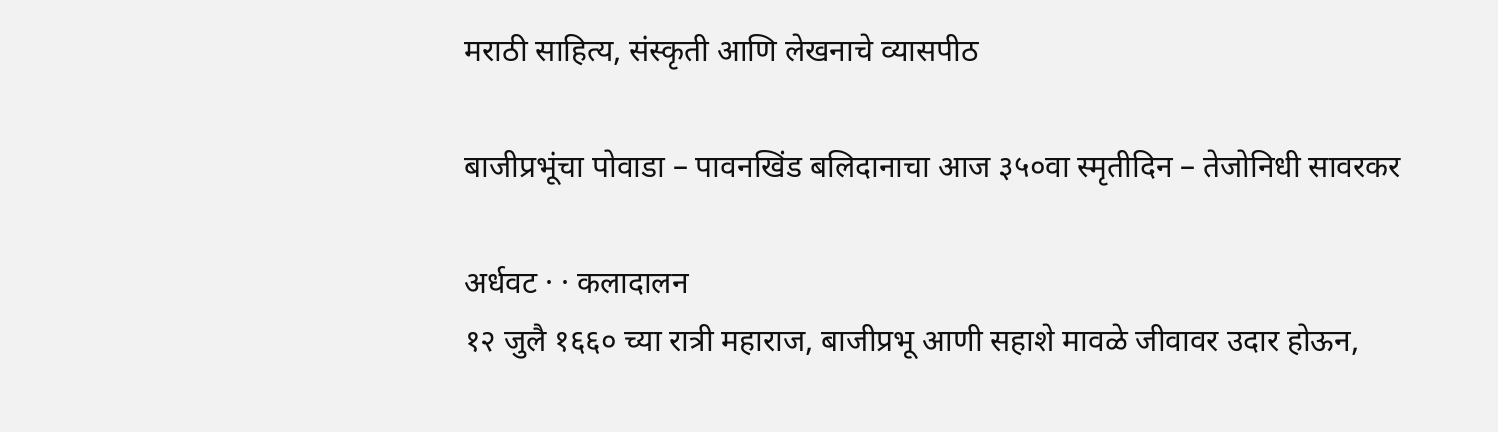मराठी साहित्य, संस्कृती आणि लेखनाचे व्यासपीठ

बाजीप्रभूंचा पोवाडा – पावनखिंड बलिदानाचा आज ३५०वा स्मृतीदिन – तेजोनिधी सावरकर

अर्धवट · · कलादालन
१२ जुलै १६६० च्या रात्री महाराज, बाजीप्रभू आणी सहाशे मावळे जीवावर उदार होऊन,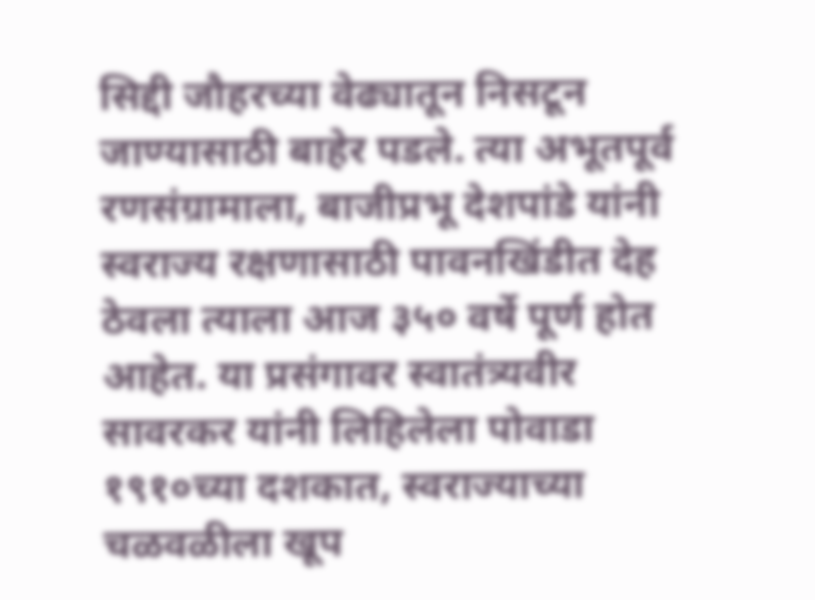सिद्दी जौहरच्या वेढ्यातून निसटून जाण्यासाठी बाहेर पडले. त्या अभूतपूर्व रणसंग्रामाला, बाजीप्रभू देशपांडे यांनी स्वराज्य रक्षणासाठी पावनखिंडीत देह ठेवला त्याला आज ३५० वर्षे पूर्ण होत आहेत. या प्रसंगावर स्वातंत्र्यवीर सावरकर यांनी लिहिलेला पोवाडा १९१०च्या दशकात, स्वराज्याच्या चळवळीला खूप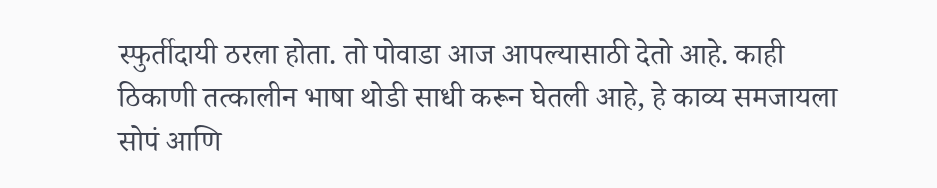स्फुर्तीदायी ठरला होता. तो पोवाडा आज आपल्यासाठी देतो आहे. काही ठिकाणी तत्कालीन भाषा थोडी साधी करून घेतली आहे, हे काव्य समजायला सोपं आणि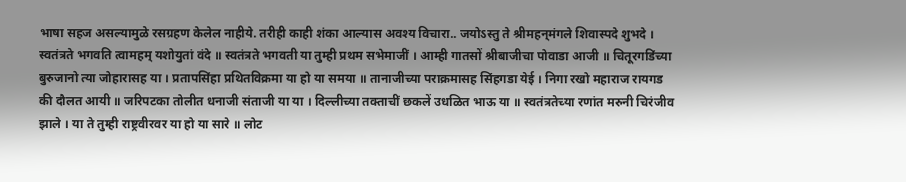भाषा सहज असल्यामुळे रसग्रहण केलेल नाहीये. तरीही काही शंका आल्यास अवश्य विचारा.. जयोऽस्तु ते श्रीमहन्‌मंगले शिवास्पदे शुभदे । स्वतंत्रते भगवति त्वामहम् यशोयुतां वंदे ॥ स्वतंत्रते भगवती या तुम्ही प्रथम सभेमाजीं । आम्ही गातसों श्रीबाजीचा पोवाडा आजी ॥ चितूरगडिंच्या बुरुजानो त्या जोहारासह या । प्रतापसिंहा प्रथितविक्रमा या हो या समया ॥ तानाजीच्या पराक्रमासह सिंहगडा येई । निगा रखो महाराज रायगड की दौलत आयी ॥ जरिपटका तोलीत धनाजी संताजी या या । दिल्लीच्या तक्ताचीं छकलें उधळित भाऊ या ॥ स्वतंत्रतेच्या रणांत मरुनी चिरंजीव झाले । या ते तुम्ही राष्ट्रवीरवर या हो या सारे ॥ लोट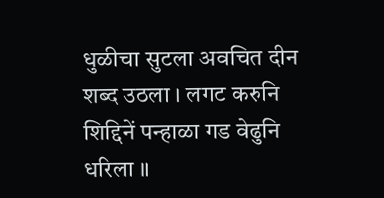धुळीचा सुटला अवचित दीन शब्द उठला । लगट करुनि शिद्दिनें पन्हाळा गड वेढुनि धरिला ॥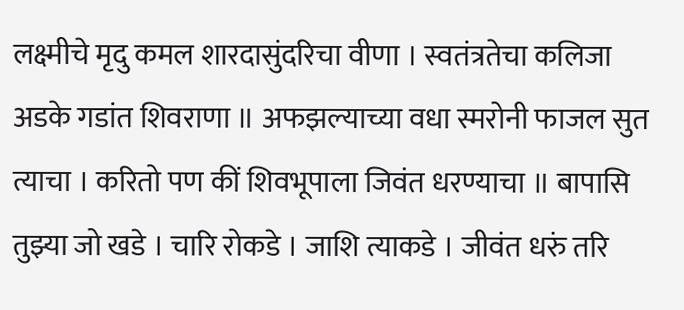लक्ष्मीचे मृदु कमल शारदासुंदरिचा वीणा । स्वतंत्रतेचा कलिजा अडके गडांत शिवराणा ॥ अफझल्याच्या वधा स्मरोनी फाजल सुत त्याचा । करितो पण कीं शिवभूपाला जिवंत धरण्याचा ॥ बापासि तुझ्या जो खडे । चारि रोकडे । जाशि त्याकडे । जीवंत धरुं तरि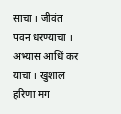साचा । जीवंत पवन धरण्याचा । अभ्यास आधिं कर याचा । खुशाल हरिणा मग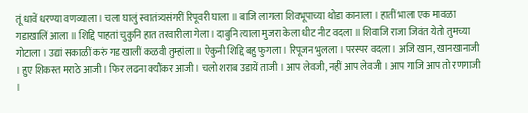तूं धावें धरण्या वणव्याला । चला घालुं स्वातंत्र्यसंगरीं रिपूवरी घाला ॥ बाजि लागला शिवभूपाच्या थोडा कानाला । हातीं भाला एक मावळा गडाखालिं आला ॥ शिद्दि पाहतां चुकुनि हात तरवारीला गेला । दाबुनि त्याला मुजरा केला धीट नीट वदला ॥ शिवाजि राजा जिवंत येतो तुमच्या गोटाला । उद्यां सकाळीं करुं गड खालीं कळवी तुम्हांला ॥ ऐकुनी शिद्दि बहु फुगला । रिपूजन भुलला । परस्पर वदला । अजि खान, खानखानाजी । हुए शिकस्त मराठे आजी । फिर लढना क्यौंकर आजी । चलो शराब उडायें ताजी । आप लेवजी, नहीं आप लेवजी । आप गाजि आप तो रणगाजी ।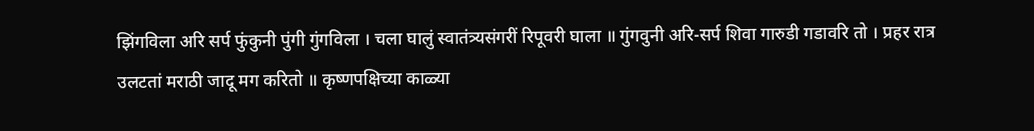झिंगविला अरि सर्प फुंकुनी पुंगी गुंगविला । चला घालुं स्वातंत्र्यसंगरीं रिपूवरी घाला ॥ गुंगवुनी अरि-सर्प शिवा गारुडी गडावरि तो । प्रहर रात्र उलटतां मराठी जादू मग करितो ॥ कृष्णपक्षिच्या काळ्या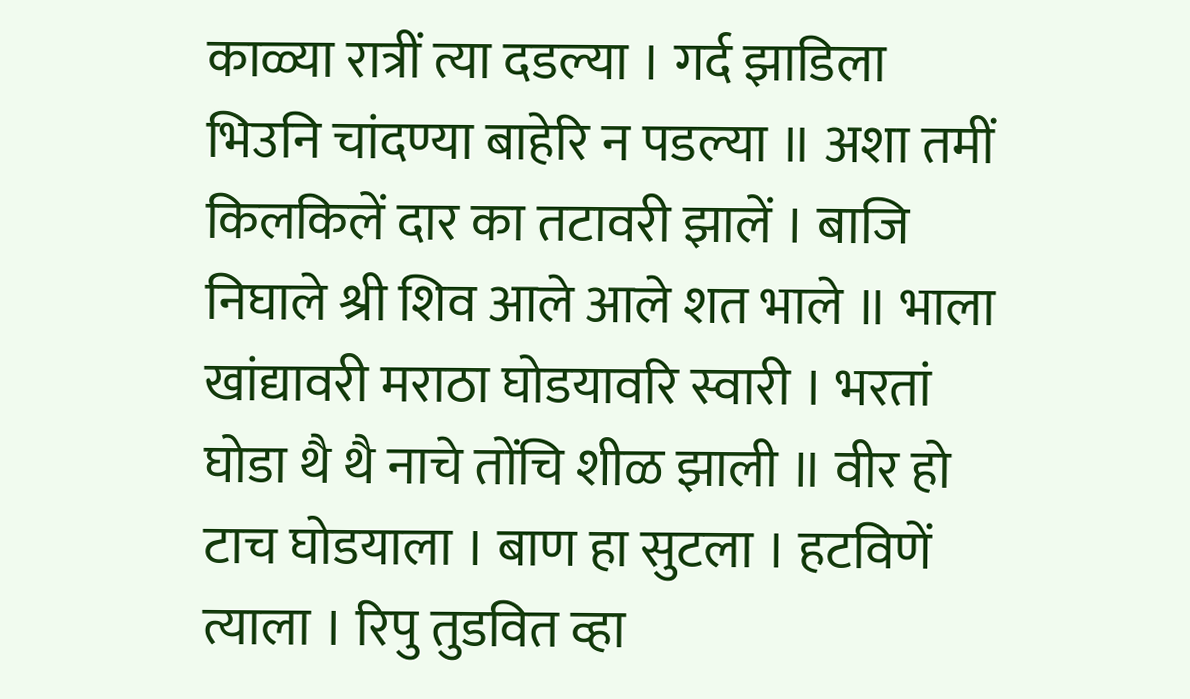काळ्या रात्रीं त्या दडल्या । गर्द झाडिला भिउनि चांदण्या बाहेरि न पडल्या ॥ अशा तमीं किलकिलें दार का तटावरी झालें । बाजि निघाले श्री शिव आले आले शत भाले ॥ भाला खांद्यावरी मराठा घोडयावरि स्वारी । भरतां घोडा थै थै नाचे तोंचि शीळ झाली ॥ वीर हो टाच घोडयाला । बाण हा सुटला । हटविणें त्याला । रिपु तुडवित व्हा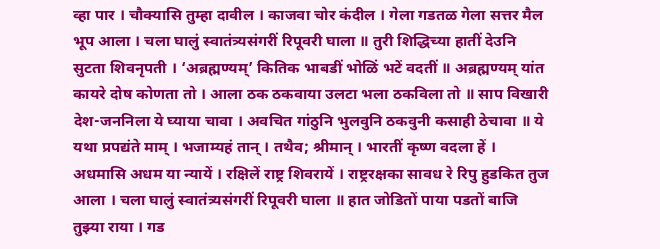व्हा पार । चौक्यासि तुम्हा दावील । काजवा चोर कंदील । गेला गडतळ गेला सत्तर मैल भूप आला । चला घालुं स्वातंत्र्यसंगरीं रिपूवरी घाला ॥ तुरी शिद्धिच्या हातीं देउनि सुटता शिवनृपती । ‘अब्रह्मण्यम्’ कितिक भाबडीं भोळिं भटें वदतीं ॥ अब्रह्मण्यम् यांत कायरे दोष कोणता तो । आला ठक ठकवाया उलटा भला ठकविला तो ॥ साप विखारी देश-जननिला ये घ्याया चावा । अवचित गांठुनि भुलवुनि ठकवुनी कसाही ठेचावा ॥ ये यथा प्रपद्यंते माम् । भजाम्यहं तान् । तथैव; श्रीमान् । भारतीं कृष्ण वदला हें । अधमासि अधम या न्यायें । रक्षिलें राष्ट्र शिवरायें । राष्ट्ररक्षका सावध रे रिपु हुडकित तुज आला । चला घालुं स्वातंत्र्यसंगरीं रिपूवरी घाला ॥ हात जोडितों पाया पडतों बाजि तुझ्या राया । गड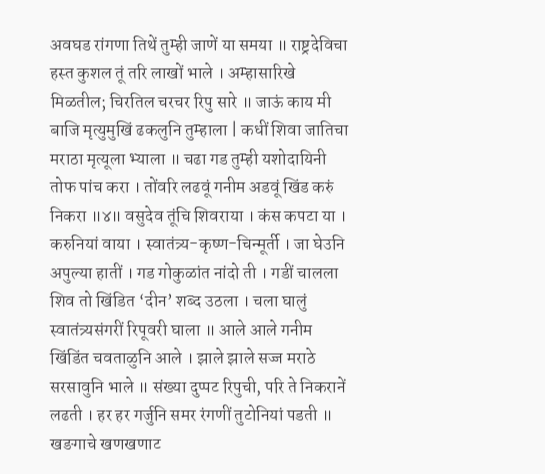अवघड रांगणा तिथें तुम्ही जाणें या समया ॥ राष्ट्रदेविचा हस्त कुशल तूं तरि लाखों भाले । अम्हासारिखे मिळतील; चिरतिल चरचर रिपु सारे ॥ जाऊं काय मी बाजि मृत्युमुखिं ढकलुनि तुम्हाला | कधीं शिवा जातिचा मराठा मृत्यूला भ्याला ॥ चढा गड तुम्ही यशोदायिनी तोफ पांच करा । तोंवरि लढवूं गनीम अडवूं खिंड करुं निकरा ॥४॥ वसुदेव तूंचि शिवराया । कंस कपटा या । करुनियां वाया । स्वातंत्र्य-कृष्ण-चिन्मूर्ती । जा घेउनि अपुल्या हातीं । गड गोकुळांत नांदो ती । गडीं चालला शिव तो खिंडित ‘दीन’ शब्द उठला । चला घालुं स्वातंत्र्यसंगरीं रिपूवरी घाला ॥ आले आले गनीम खिंडिंत चवताळुनि आले । झाले झाले सज्ज मराठे सरसावुनि भाले ॥ संख्या दुप्पट रिपुची, परि ते निकरानें लढती । हर हर गर्जुनि समर रंगणीं तुटोनियां पडती ॥ खङगाचे खणखणाट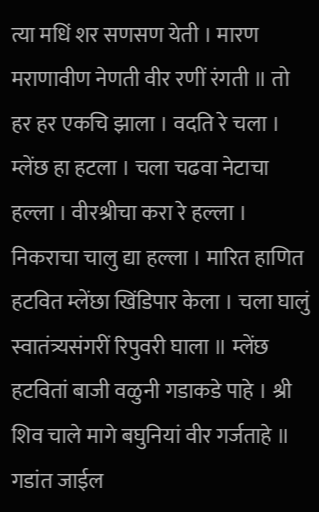त्या मधिं शर सणसण येती । मारण मराणावीण नेणती वीर रणीं रंगती ॥ तो हर हर एकचि झाला । वदति रे चला । म्लेंछ हा हटला । चला चढवा नेटाचा हल्ला । वीरश्रीचा करा रे हल्ला । निकराचा चालु द्या हल्ला । मारित हाणित हटवित म्लेंछा खिंडिपार केला । चला घालुं स्वातंत्र्यसंगरीं रिपुवरी घाला ॥ म्लेंछ हटवितां बाजी वळुनी गडाकडे पाहे । श्री शिव चाले मागे बघुनियां वीर गर्जताहे ॥ गडांत जाईल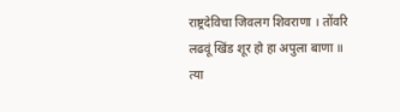राष्ट्रदेविचा जिवलग शिवराणा । तोंवरि लढवूं खिंड शूर हो हा अपुला बाणा ॥ त्या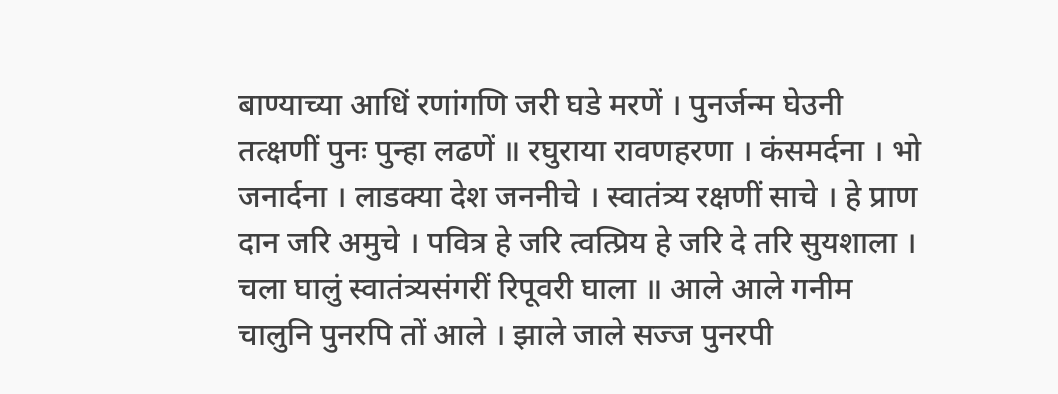बाण्याच्या आधिं रणांगणि जरी घडे मरणें । पुनर्जन्म घेउनी तत्क्षणीं पुनः पुन्हा लढणें ॥ रघुराया रावणहरणा । कंसमर्दना । भो जनार्दना । लाडक्या देश जननीचे । स्वातंत्र्य रक्षणीं साचे । हे प्राण दान जरि अमुचे । पवित्र हे जरि त्वत्प्रिय हे जरि दे तरि सुयशाला । चला घालुं स्वातंत्र्यसंगरीं रिपूवरी घाला ॥ आले आले गनीम चालुनि पुनरपि तों आले । झाले जाले सज्ज पुनरपी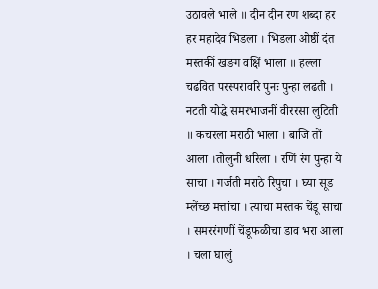उठावले भाले ॥ दीन दीन रण शब्दा हर हर महादेव भिडला । भिडला ओष्ठीं दंत मस्तकीं खङग वक्षिं भाला ॥ हल्ला चढवित परस्परावरि पुनः पुन्हा लढती । नटती योद्धे समरभाजनीं वीररसा लुटिती ॥ कचरला मराठी भाला । बाजि तों आला ।तोलुनी धरिला । रणिं रंग पुन्हा ये साचा । गर्जती मराठे रिपुचा । घ्या सूड म्लेंच्छ मत्तांचा । त्याचा मस्तक चेंडू साचा । समररंगणीं चेंडूफळीचा डाव भरा आला । चला घालुं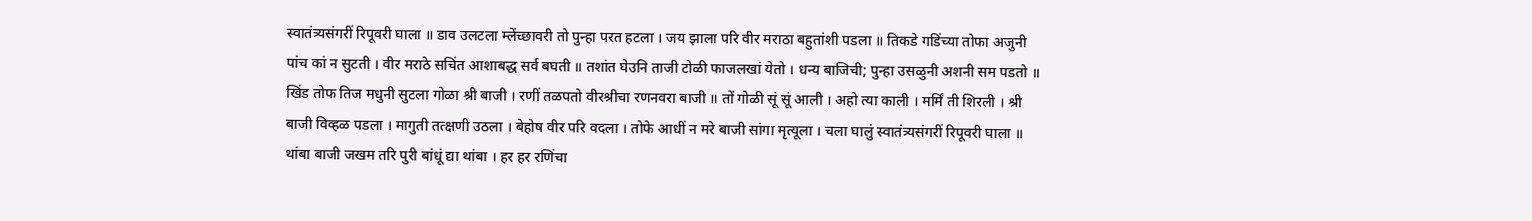स्वातंत्र्यसंगरीं रिपूवरी घाला ॥ डाव उलटला म्लेंच्छावरी तो पुन्हा परत हटला । जय झाला परि वीर मराठा बहुतांशी पडला ॥ तिकडे गडिंच्या तोफा अजुनी पांच कां न सुटती । वीर मराठे सचिंत आशाबद्ध सर्व बघती ॥ तशांत घेउनि ताजी टोळी फाजलखां येतो । धन्य बाजिची; पुन्हा उसळुनी अशनी सम पडतो ॥ खिंड तोफ तिज मधुनी सुटला गोळा श्री बाजी । रणीं तळपतो वीरश्रीचा रणनवरा बाजी ॥ तों गोळी सूं सूं आली । अहो त्या काली । मर्मिं ती शिरली । श्री बाजी विव्हळ पडला । मागुती तत्क्षणी उठला । बेहोष वीर परि वदला । तोफे आधीं न मरे बाजी सांगा मृत्यूला । चला घालुं स्वातंत्र्यसंगरीं रिपूवरी घाला ॥ थांबा बाजी जखम तरि पुरी बांधूं द्या थांबा । हर हर रणिंचा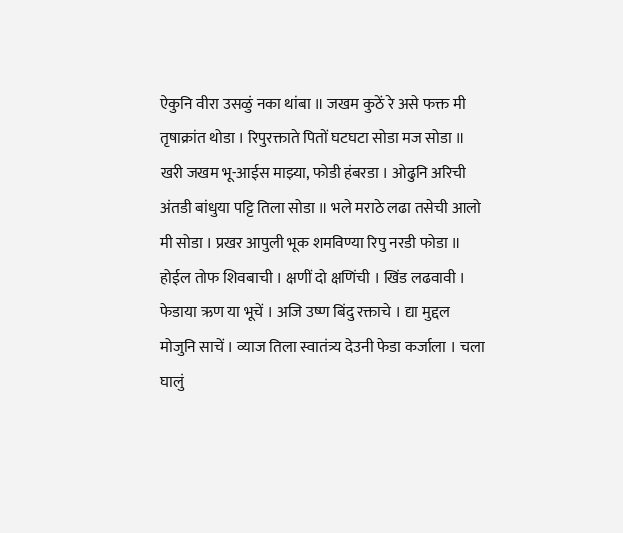ऐकुनि वीरा उसळुं नका थांबा ॥ जखम कुठें रे असे फक्त मी तृषाक्रांत थोडा । रिपुरक्ताते पितों घटघटा सोडा मज सोडा ॥ खरी जखम भू-आईस माझ्या, फोडी हंबरडा । ओढुनि अरिची अंतडी बांधुया पट्टि तिला सोडा ॥ भले मराठे लढा तसेची आलो मी सोडा । प्रखर आपुली भूक शमविण्या रिपु नरडी फोडा ॥ होईल तोफ शिवबाची । क्षणीं दो क्षणिंची । खिंड लढवावी । फेडाया ऋण या भूचें । अजि उष्ण बिंदु रक्ताचे । द्या मुद्दल मोजुनि साचें । व्याज तिला स्वातंत्र्य देउनी फेडा कर्जाला । चला घालुं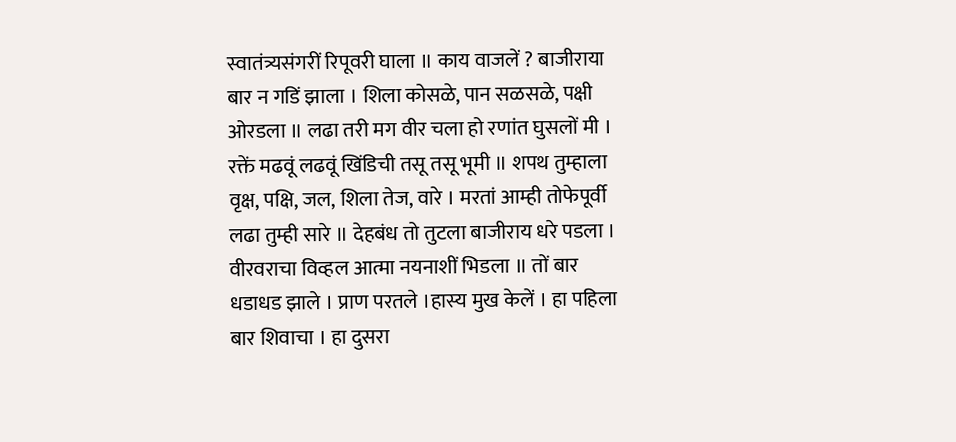स्वातंत्र्यसंगरीं रिपूवरी घाला ॥ काय वाजलें ? बाजीराया बार न गडिं झाला । शिला कोसळे, पान सळसळे, पक्षी ओरडला ॥ लढा तरी मग वीर चला हो रणांत घुसलों मी । रक्तें मढवूं लढवूं खिंडिची तसू तसू भूमी ॥ शपथ तुम्हाला वृक्ष, पक्षि, जल, शिला तेज, वारे । मरतां आम्ही तोफेपूर्वी लढा तुम्ही सारे ॥ देहबंध तो तुटला बाजीराय धरे पडला । वीरवराचा विव्हल आत्मा नयनाशीं भिडला ॥ तों बार धडाधड झाले । प्राण परतले ।हास्य मुख केलें । हा पहिला बार शिवाचा । हा दुसरा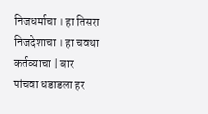निजधर्माचा । हा तिसरा निजदेशाचा । हा चवथा कर्तव्याचा | बार पांचवा धडाडला हर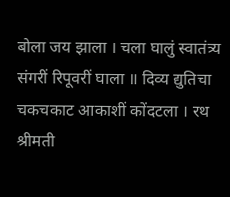बोला जय झाला । चला घालुं स्वातंत्र्य संगरीं रिपूवरीं घाला ॥ दिव्य द्युतिचा चकचकाट आकाशीं कोंदटला । रथ श्रीमती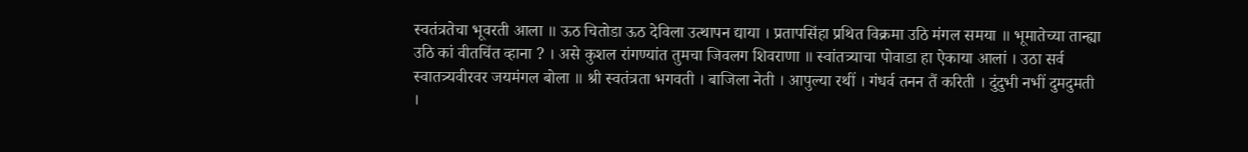स्वतंत्रतेचा भूवरती आला ॥ ऊठ चितोडा ऊठ देविला उत्थापन द्याया । प्रतापसिंहा प्रथित विक्रमा उठि मंगल समया ॥ भूमातेच्या तान्ह्या उठि कां वीतचिंत व्हाना ? । असे कुशल रांगण्यांत तुमचा जिवलग शिवराणा ॥ स्वांतत्र्याचा पोवाडा हा ऐकाया आलां । उठा सर्व स्वातत्र्यवीरवर जयमंगल बोला ॥ श्री स्वतंत्रता भगवती । बाजिला नेती । आपुल्या रथीं । गंधर्व तनन तैं करिती । दुंदुभी नभीं दुमदुमती ।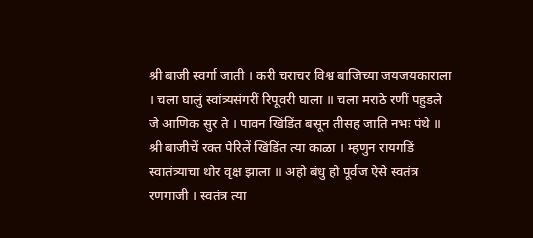श्री बाजी स्वर्गा जाती । करी चराचर विश्व बाजिच्या जयजयकाराला । चला घालुं स्वांत्र्यसंगरीं रिपूवरी घाला ॥ चला मराठे रणीं पहुडले जे आणिक सुर ते । पावन खिंडिंत बसून तीसह जाति नभः पंथे ॥ श्री बाजीचें रक्त पेरिलें खिंडिंत त्या काळा । म्हणुन रायगडिं स्वातंत्र्याचा थोर वृक्ष झाला ॥ अहो बंधु हो पूर्वज ऐसे स्वतंत्र रणगाजी । स्वतंत्र त्या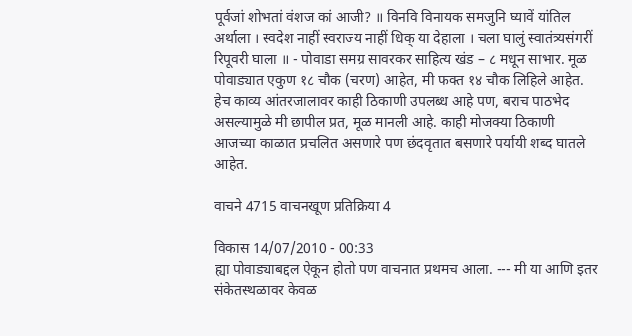पूर्वजां शोभतां वंशज कां आजी? ॥ विनवि विनायक समजुनि घ्यावें यांतिल अर्थाला । स्वदेश नाहीं स्वराज्य नाहीं धिक् या देहाला । चला घालुं स्वातंत्र्यसंगरीं रिपूवरी घाला ॥ - पोवाडा समग्र सावरकर साहित्य खंड – ८ मधून साभार. मूळ पोवाड्यात एकुण १८ चौक (चरण) आहेत, मी फक्त १४ चौक लिहिले आहेत. हेच काव्य आंतरजालावर काही ठिकाणी उपलब्ध आहे पण, बराच पाठभेद असल्यामुळे मी छापील प्रत, मूळ मानली आहे. काही मोजक्या ठिकाणी आजच्या काळात प्रचलित असणारे पण छंदवृतात बसणारे पर्यायी शब्द घातले आहेत.

वाचने 4715 वाचनखूण प्रतिक्रिया 4

विकास 14/07/2010 - 00:33
ह्या पोवाड्याबद्दल ऐकून होतो पण वाचनात प्रथमच आला. --- मी या आणि इतर संकेतस्थळावर केवळ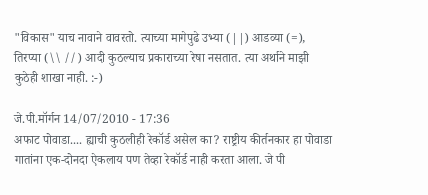"विकास" याच नावाने वावरतो. त्याच्या मागेपुढे उभ्या (||) आडव्या (=), तिरप्या (\\ //) आदी कुठल्याच प्रकाराच्या रेषा नसतात. त्या अर्थाने माझी कुठेही शाखा नाही. :-)

जे.पी.मॉर्गन 14/07/2010 - 17:36
अफाट पोवाडा.... ह्याची कुठलीही रेकॉर्ड असेल का? राष्ट्रीय कीर्तनकार हा पोवाडा गातांना एक-दोनदा ऐकलाय पण तेव्हा रेकॉर्ड नाही करता आला. जे पी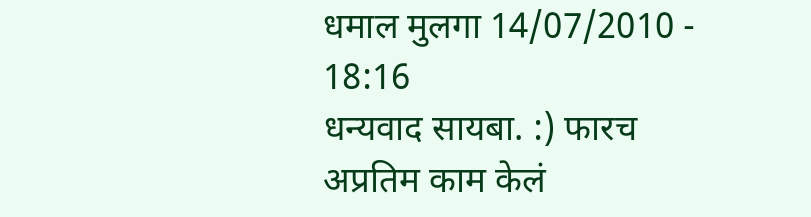धमाल मुलगा 14/07/2010 - 18:16
धन्यवाद सायबा. :) फारच अप्रतिम काम केलं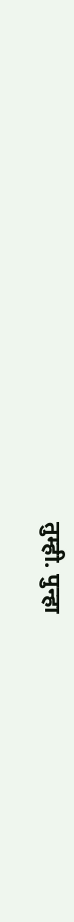तुम्ही. पुन्हा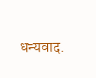धन्यवाद.